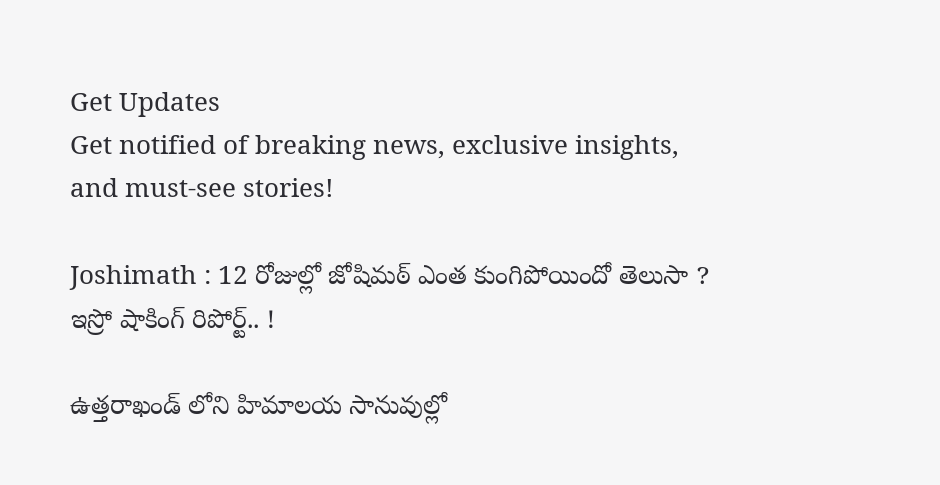Get Updates
Get notified of breaking news, exclusive insights, and must-see stories!

Joshimath : 12 రోజుల్లో జోషిమఠ్ ఎంత కుంగిపోయిందో తెలుసా ? ఇస్రో షాకింగ్ రిపోర్ట్.. !

ఉత్తరాఖండ్ లోని హిమాలయ సానువుల్లో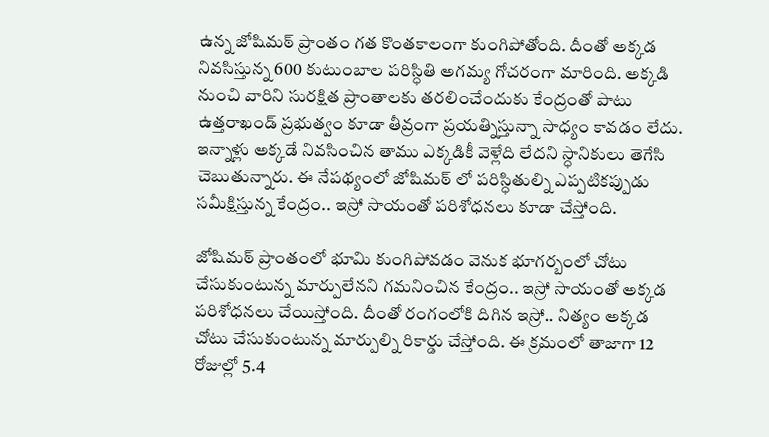ఉన్న జోషిమఠ్ ప్రాంతం గత కొంతకాలంగా కుంగిపోతోంది. దీంతో అక్కడ నివసిస్తున్న 600 కుటుంబాల పరిస్ధితి అగమ్య గోచరంగా మారింది. అక్కడి నుంచి వారిని సురక్షిత ప్రాంతాలకు తరలించేందుకు కేంద్రంతో పాటు ఉత్తరాఖండ్ ప్రభుత్వం కూడా తీవ్రంగా ప్రయత్నిస్తున్నా సాధ్యం కావడం లేదు. ఇన్నాళ్లు అక్కడే నివసించిన తాము ఎక్కడికీ వెళ్లేది లేదని స్ధానికులు తెగేసి చెబుతున్నారు. ఈ నేపథ్యంలో జోషిమఠ్ లో పరిస్ధితుల్ని ఎప్పటికప్పుడు సమీక్షిస్తున్న కేంద్రం.. ఇస్రో సాయంతో పరిశోధనలు కూడా చేస్తోంది.

జోషిమఠ్ ప్రాంతంలో భూమి కుంగిపోవడం వెనుక భూగర్బంలో చోటు చేసుకుంటున్న మార్పులేనని గమనించిన కేంద్రం.. ఇస్రో సాయంతో అక్కడ పరిశోధనలు చేయిస్తోంది. దీంతో రంగంలోకి దిగిన ఇస్రో.. నిత్యం అక్కడ చోటు చేసుకుంటున్న మార్పుల్ని రికార్డు చేస్తోంది. ఈ క్రమంలో తాజాగా 12 రోజుల్లో 5.4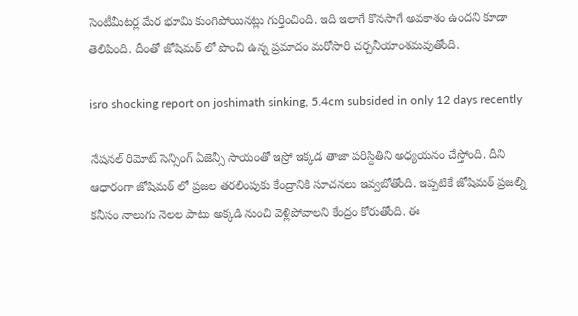సెంటీమీటర్ల మేర భూమి కుంగిపోయినట్లు గుర్తించింది. ఇది ఇలాగే కొనసాగే అవకాశం ఉందని కూడా తెలిపింది. దీంతో జోషిమఠ్ లో పొంచి ఉన్న ప్రమాదం మరోసారి చర్చనీయాంశమవుతోంది.

isro shocking report on joshimath sinking, 5.4cm subsided in only 12 days recently

నేషనల్ రిమోట్ సెన్సింగ్ ఏజెన్సీ సాయంతో ఇస్రో ఇక్కడ తాజా పరిస్దితిని అధ్యయనం చేస్తోంది. దీని ఆధారంగా జోషిమఠ్ లో ప్రజల తరలింపుకు కేంద్రానికి సూచనలు ఇవ్వబోతోంది. ఇప్పటికే జోషిమఠ్ ప్రజల్ని కనీసం నాలుగు నెలల పాటు అక్కడి నుంచి వెళ్లిపోవాలని కేంద్రం కోరుతోంది. ఈ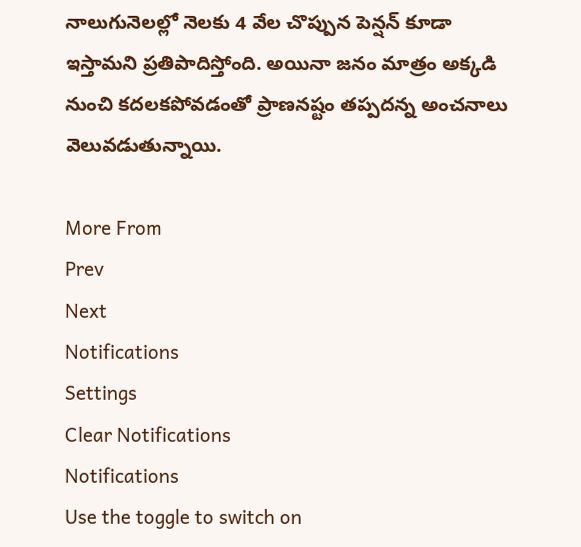నాలుగునెలల్లో నెలకు 4 వేల చొప్పున పెన్షన్ కూడా ఇస్తామని ప్రతిపాదిస్తోంది. అయినా జనం మాత్రం అక్కడి నుంచి కదలకపోవడంతో ప్రాణనష్టం తప్పదన్న అంచనాలు వెలువడుతున్నాయి.

More From
Prev
Next
Notifications
Settings
Clear Notifications
Notifications
Use the toggle to switch on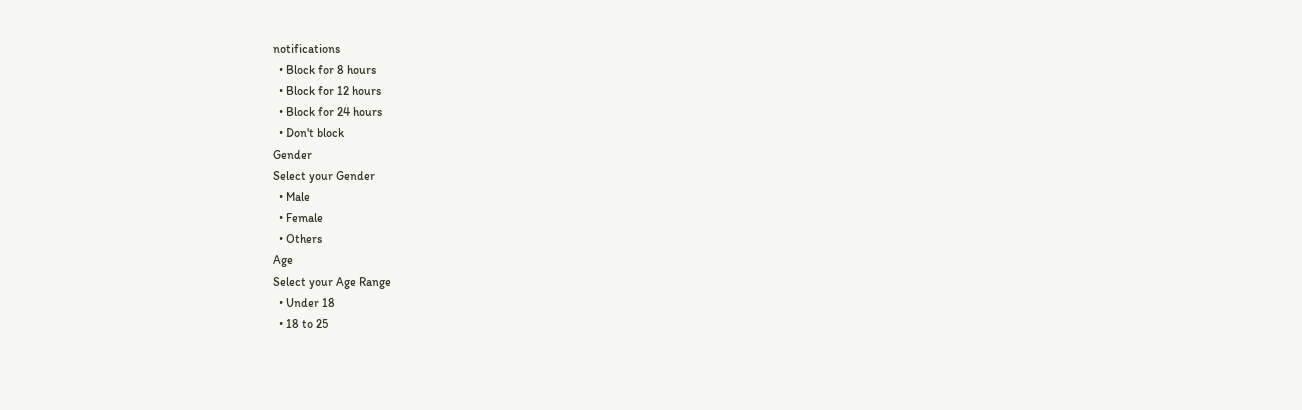notifications
  • Block for 8 hours
  • Block for 12 hours
  • Block for 24 hours
  • Don't block
Gender
Select your Gender
  • Male
  • Female
  • Others
Age
Select your Age Range
  • Under 18
  • 18 to 25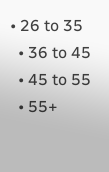• 26 to 35
  • 36 to 45
  • 45 to 55
  • 55+